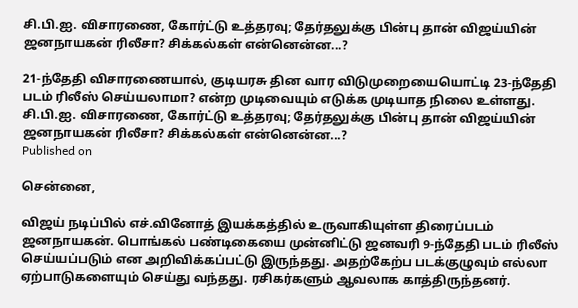சி.பி.ஐ. விசாரணை, கோர்ட்டு உத்தரவு; தேர்தலுக்கு பின்பு தான் விஜய்யின் ஜனநாயகன் ரிலீசா? சிக்கல்கள் என்னென்ன...?

21-ந்தேதி விசாரணையால், குடியரசு தின வார விடுமுறையையொட்டி 23-ந்தேதி படம் ரிலீஸ் செய்யலாமா? என்ற முடிவையும் எடுக்க முடியாத நிலை உள்ளது.
சி.பி.ஐ. விசாரணை, கோர்ட்டு உத்தரவு; தேர்தலுக்கு பின்பு தான் விஜய்யின் ஜனநாயகன் ரிலீசா? சிக்கல்கள் என்னென்ன...?
Published on

சென்னை,

விஜய் நடிப்பில் எச்.வினோத் இயக்கத்தில் உருவாகியுள்ள திரைப்படம் ஜனநாயகன். பொங்கல் பண்டிகையை முன்னிட்டு ஜனவரி 9-ந்தேதி படம் ரிலீஸ் செய்யப்படும் என அறிவிக்கப்பட்டு இருந்தது. அதற்கேற்ப படக்குழுவும் எல்லா ஏற்பாடுகளையும் செய்து வந்தது. ரசிகர்களும் ஆவலாக காத்திருந்தனர்.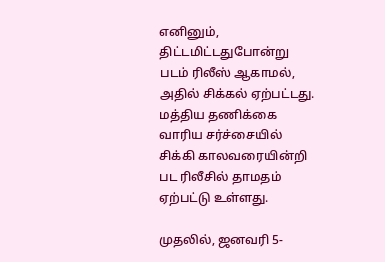எனினும், திட்டமிட்டதுபோன்று படம் ரிலீஸ் ஆகாமல், அதில் சிக்கல் ஏற்பட்டது. மத்திய தணிக்கை வாரிய சர்ச்சையில் சிக்கி காலவரையின்றி பட ரிலீசில் தாமதம் ஏற்பட்டு உள்ளது.

முதலில், ஜனவரி 5-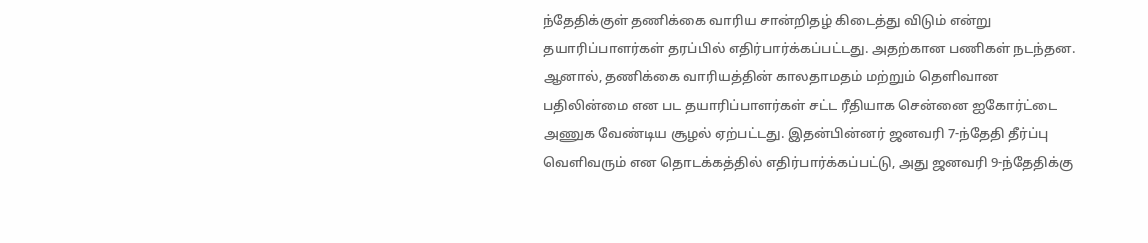ந்தேதிக்குள் தணிக்கை வாரிய சான்றிதழ் கிடைத்து விடும் என்று தயாரிப்பாளர்கள் தரப்பில் எதிர்பார்க்கப்பட்டது. அதற்கான பணிகள் நடந்தன. ஆனால், தணிக்கை வாரியத்தின் காலதாமதம் மற்றும் தெளிவான பதிலின்மை என பட தயாரிப்பாளர்கள் சட்ட ரீதியாக சென்னை ஐகோர்ட்டை அணுக வேண்டிய சூழல் ஏற்பட்டது. இதன்பின்னர் ஜனவரி 7-ந்தேதி தீர்ப்பு வெளிவரும் என தொடக்கத்தில் எதிர்பார்க்கப்பட்டு, அது ஜனவரி 9-ந்தேதிக்கு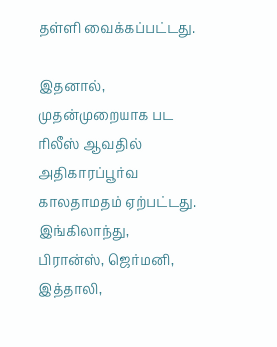தள்ளி வைக்கப்பட்டது.

இதனால், முதன்முறையாக பட ரிலீஸ் ஆவதில் அதிகாரப்பூர்வ காலதாமதம் ஏற்பட்டது. இங்கிலாந்து, பிரான்ஸ், ஜெர்மனி, இத்தாலி,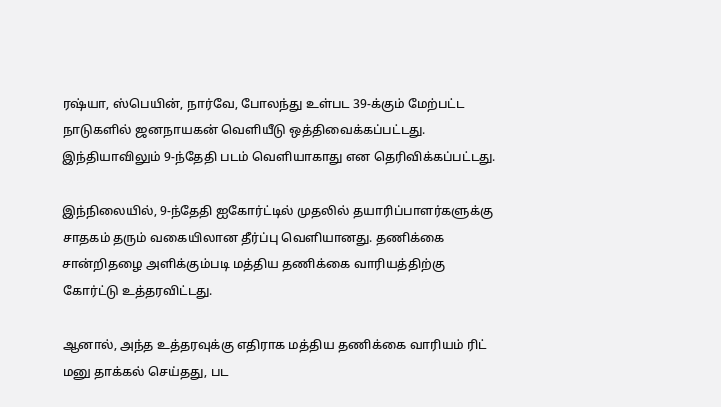ரஷ்யா, ஸ்பெயின், நார்வே, போலந்து உள்பட 39-க்கும் மேற்பட்ட நாடுகளில் ஜனநாயகன் வெளியீடு ஒத்திவைக்கப்பட்டது. இந்தியாவிலும் 9-ந்தேதி படம் வெளியாகாது என தெரிவிக்கப்பட்டது.

இந்நிலையில், 9-ந்தேதி ஐகோர்ட்டில் முதலில் தயாரிப்பாளர்களுக்கு சாதகம் தரும் வகையிலான தீர்ப்பு வெளியானது. தணிக்கை சான்றிதழை அளிக்கும்படி மத்திய தணிக்கை வாரியத்திற்கு கோர்ட்டு உத்தரவிட்டது.

ஆனால், அந்த உத்தரவுக்கு எதிராக மத்திய தணிக்கை வாரியம் ரிட் மனு தாக்கல் செய்தது, பட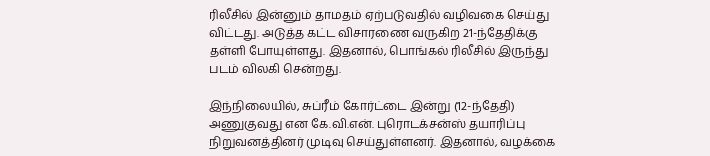ரிலீசில் இன்னும் தாமதம் ஏற்படுவதில் வழிவகை செய்து விட்டது. அடுத்த கட்ட விசாரணை வருகிற 21-ந்தேதிக்கு தள்ளி போயுள்ளது. இதனால், பொங்கல் ரிலீசில் இருந்து படம் விலகி சென்றது.

இந்நிலையில், சுப்ரீம் கோர்ட்டை இன்று (12-ந்தேதி) அணுகுவது என கே.வி.என். புரொடக்சன்ஸ் தயாரிப்பு நிறுவனத்தினர் முடிவு செய்துள்ளனர். இதனால், வழக்கை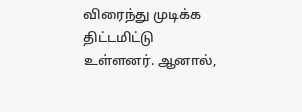விரைந்து முடிக்க திட்டமிட்டு உள்ளனர். ஆனால்,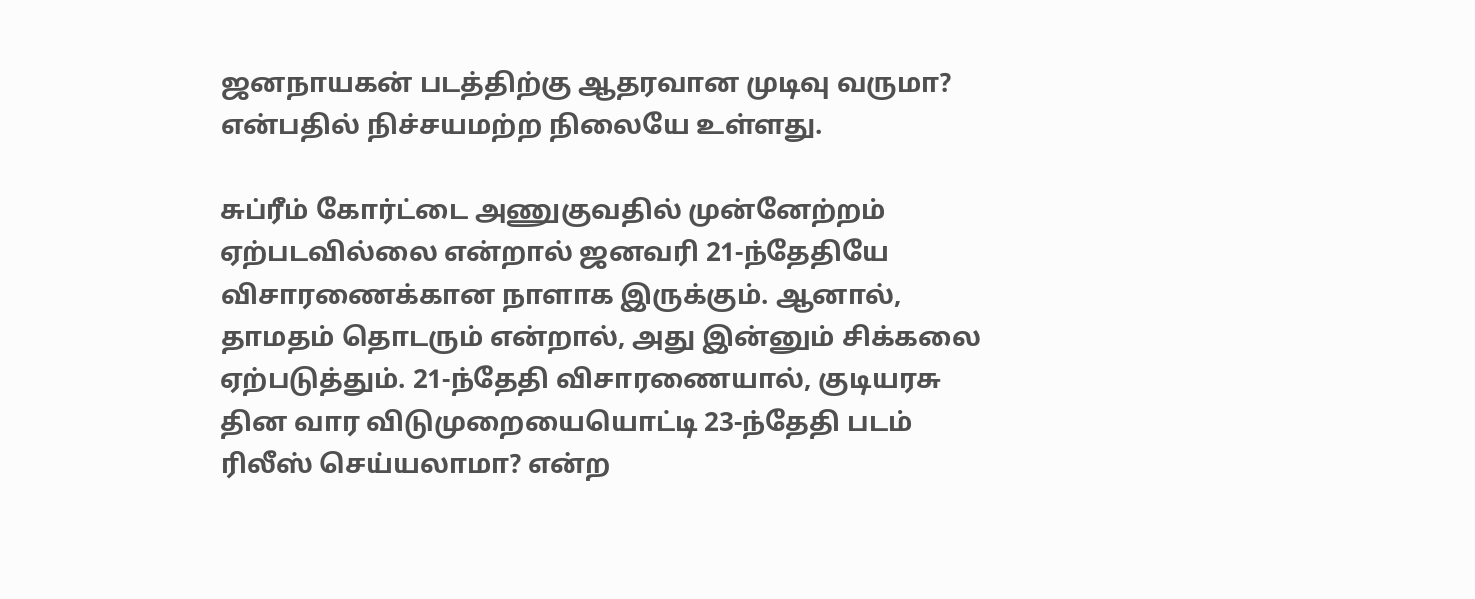ஜனநாயகன் படத்திற்கு ஆதரவான முடிவு வருமா? என்பதில் நிச்சயமற்ற நிலையே உள்ளது.

சுப்ரீம் கோர்ட்டை அணுகுவதில் முன்னேற்றம் ஏற்படவில்லை என்றால் ஜனவரி 21-ந்தேதியே விசாரணைக்கான நாளாக இருக்கும். ஆனால், தாமதம் தொடரும் என்றால், அது இன்னும் சிக்கலை ஏற்படுத்தும். 21-ந்தேதி விசாரணையால், குடியரசு தின வார விடுமுறையையொட்டி 23-ந்தேதி படம் ரிலீஸ் செய்யலாமா? என்ற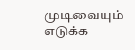முடிவையும் எடுக்க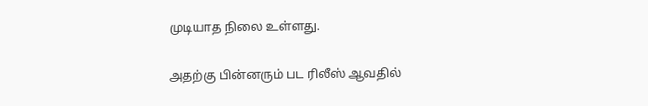முடியாத நிலை உள்ளது.

அதற்கு பின்னரும் பட ரிலீஸ் ஆவதில்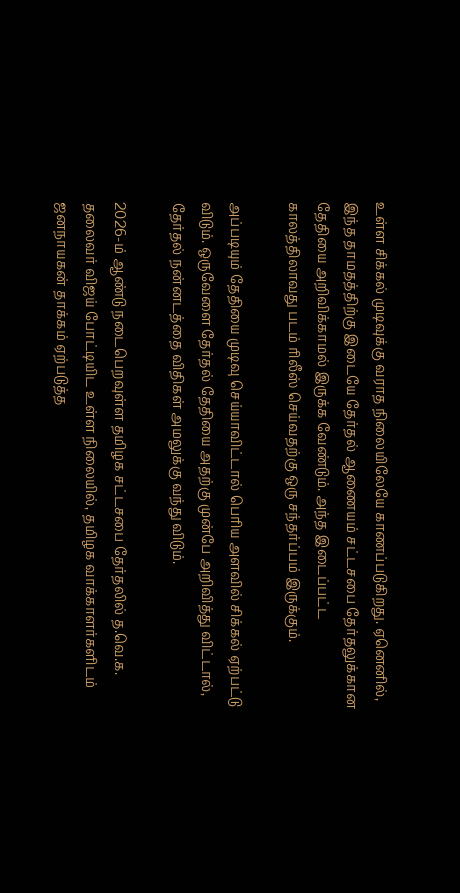உள்ள சிக்கல் முடிவுக்கு வராத நிலையிலேயே காணப்படுகிறது. ஏனெனில், இந்த தாமதத்திற்கு இடையே தேர்தல் ஆணையம் சட்டசபை தேர்தலுக்கான தேதியை அறிவிக்காமல் இருக்க வேண்டும். அந்த இடைப்பட்ட காலத்திலாவது படம் ரிலீஸ் செய்வதற்கு ஒரு சந்தர்ப்பம் இருக்கும்.

அப்படியும் தேதியை முடிவு செய்யாவிட்டால் பெரிய அளவில் சிக்கல் ஏற்பட்டு விடும். ஒருவேளை தேர்தல் தேதியை அதற்கு முன்பே அறிவித்து விட்டால், தேர்தல் நன்னடத்தை விதிகள் அமலுக்கு வந்து விடும்.

2026-ம் ஆண்டு நடைபெறவுள்ள தமிழக சட்டசபை தேர்தலில் த.வெ.க. தலைவர் விஜய் போட்டியிட உள்ள நிலையில், தமிழக வாக்காளர்களிடம் ஜனநாயகன் தாக்கம் ஏற்படுத்த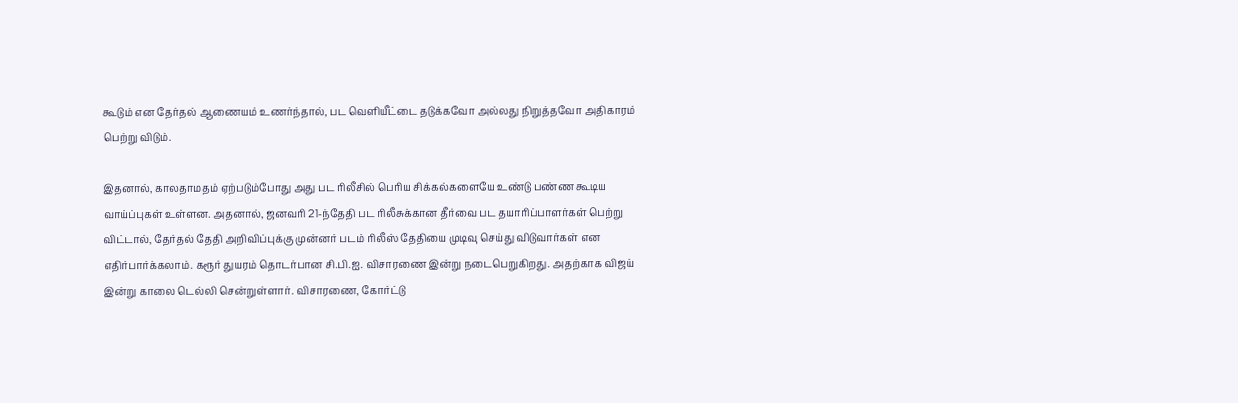கூடும் என தேர்தல் ஆணையம் உணர்ந்தால், பட வெளியீட்டை தடுக்கவோ அல்லது நிறுத்தவோ அதிகாரம் பெற்று விடும்.

இதனால், காலதாமதம் ஏற்படும்போது அது பட ரிலீசில் பெரிய சிக்கல்களையே உண்டு பண்ண கூடிய வாய்ப்புகள் உள்ளன. அதனால், ஜனவரி 21-ந்தேதி பட ரிலீசுக்கான தீர்வை பட தயாரிப்பாளர்கள் பெற்று விட்டால், தேர்தல் தேதி அறிவிப்புக்கு முன்னர் படம் ரிலீஸ் தேதியை முடிவு செய்து விடுவார்கள் என எதிர்பார்க்கலாம். கரூர் துயரம் தொடர்பான சி.பி.ஐ. விசாரணை இன்று நடைபெறுகிறது. அதற்காக விஜய் இன்று காலை டெல்லி சென்றுள்ளார். விசாரணை, கோர்ட்டு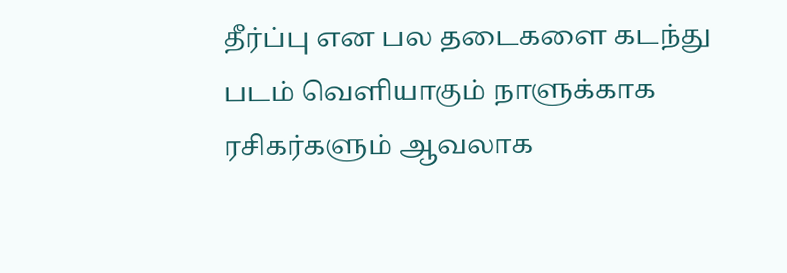தீர்ப்பு என பல தடைகளை கடந்து படம் வெளியாகும் நாளுக்காக ரசிகர்களும் ஆவலாக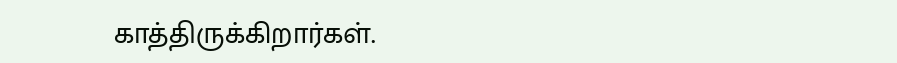காத்திருக்கிறார்கள்.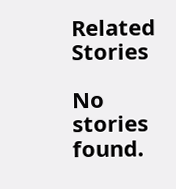Related Stories

No stories found.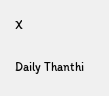X

Daily Thanthi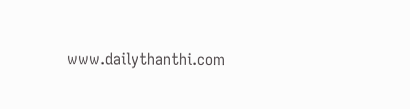www.dailythanthi.com